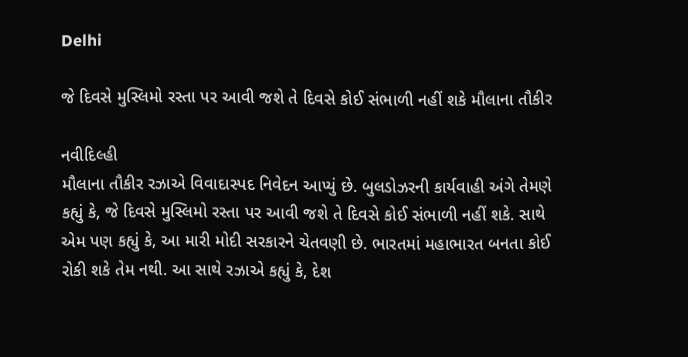Delhi

જે દિવસે મુસ્લિમો રસ્તા પર આવી જશે તે દિવસે કોઈ સંભાળી નહીં શકે મૌલાના તૌકીર

નવીદિલ્હી
મૌલાના તૌકીર રઝાએ વિવાદાસ્પદ નિવેદન આપ્યું છે. બુલડોઝરની કાર્યવાહી અંગે તેમણે કહ્યું કે, જે દિવસે મુસ્લિમો રસ્તા પર આવી જશે તે દિવસે કોઈ સંભાળી નહીં શકે. સાથે એમ પણ કહ્યું કે, આ મારી મોદી સરકારને ચેતવણી છે. ભારતમાં મહાભારત બનતા કોઈ રોકી શકે તેમ નથી. આ સાથે રઝાએ કહ્યું કે, દેશ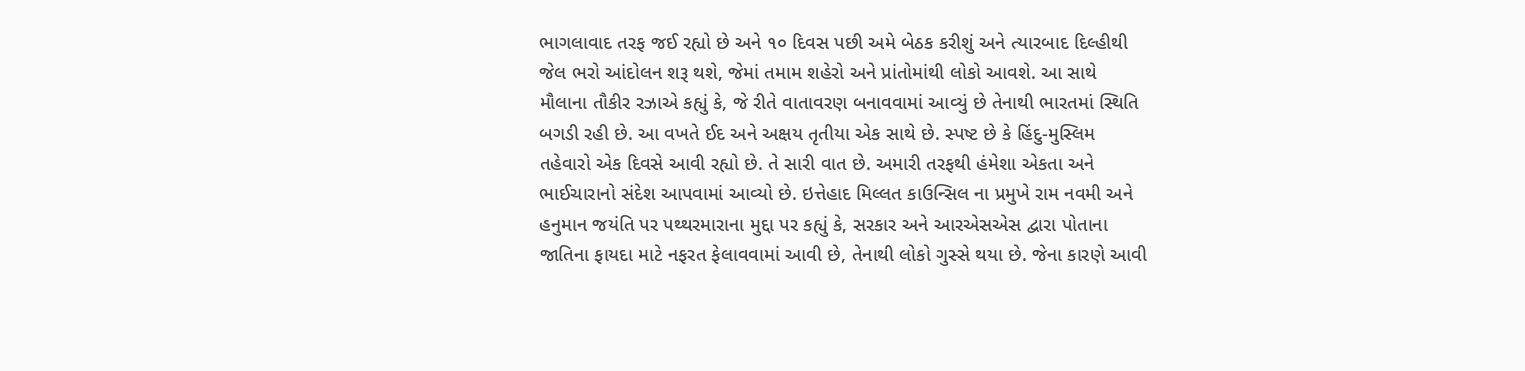ભાગલાવાદ તરફ જઈ રહ્યો છે અને ૧૦ દિવસ પછી અમે બેઠક કરીશું અને ત્યારબાદ દિલ્હીથી જેલ ભરો આંદોલન શરૂ થશે, જેમાં તમામ શહેરો અને પ્રાંતોમાંથી લોકો આવશે. આ સાથે મૌલાના તૌકીર રઝાએ કહ્યું કે, જે રીતે વાતાવરણ બનાવવામાં આવ્યું છે તેનાથી ભારતમાં સ્થિતિ બગડી રહી છે. આ વખતે ઈદ અને અક્ષય તૃતીયા એક સાથે છે. સ્પષ્ટ છે કે હિંદુ-મુસ્લિમ તહેવારો એક દિવસે આવી રહ્યો છે. તે સારી વાત છે. અમારી તરફથી હંમેશા એકતા અને ભાઈચારાનો સંદેશ આપવામાં આવ્યો છે. ઇત્તેહાદ મિલ્લત કાઉન્સિલ ના પ્રમુખે રામ નવમી અને હનુમાન જયંતિ પર પથ્થરમારાના મુદ્દા પર કહ્યું કે, સરકાર અને આરએસએસ દ્વારા પોતાના જાતિના ફાયદા માટે નફરત ફેલાવવામાં આવી છે, તેનાથી લોકો ગુસ્સે થયા છે. જેના કારણે આવી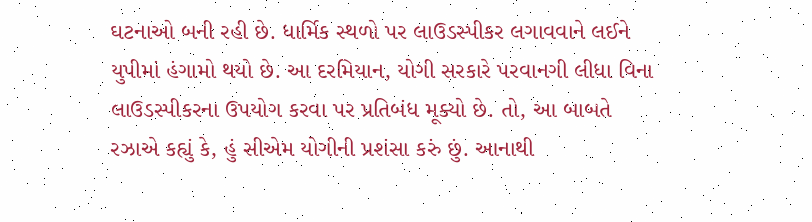ઘટનાઓ બની રહી છે. ધાર્મિક સ્થળો પર લાઉડસ્પીકર લગાવવાને લઈને યુપીમાં હંગામો થયો છે. આ દરમિયાન, યોગી સરકારે પરવાનગી લીધા વિના લાઉડસ્પીકરના ઉપયોગ કરવા પર પ્રતિબંધ મૂક્યો છે. તો, આ બાબતે રઝાએ કહ્યું કે, હું સીએમ યોગીની પ્રશંસા કરું છું. આનાથી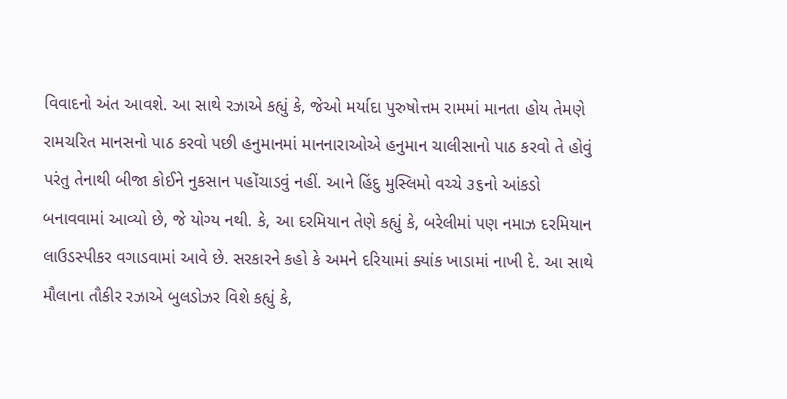વિવાદનો અંત આવશે. આ સાથે રઝાએ કહ્યું કે, જેઓ મર્યાદા પુરુષોત્તમ રામમાં માનતા હોય તેમણે રામચરિત માનસનો પાઠ કરવો પછી હનુમાનમાં માનનારાઓએ હનુમાન ચાલીસાનો પાઠ કરવો તે હોવું પરંતુ તેનાથી બીજા કોઈને નુકસાન પહોંચાડવું નહીં. આને હિંદુ મુસ્લિમો વચ્ચે ૩૬નો આંકડો બનાવવામાં આવ્યો છે, જે યોગ્ય નથી. કે, આ દરમિયાન તેણે કહ્યું કે, બરેલીમાં પણ નમાઝ દરમિયાન લાઉડસ્પીકર વગાડવામાં આવે છે. સરકારને કહો કે અમને દરિયામાં ક્યાંક ખાડામાં નાખી દે. આ સાથે મૌલાના તૌકીર રઝાએ બુલડોઝર વિશે કહ્યું કે,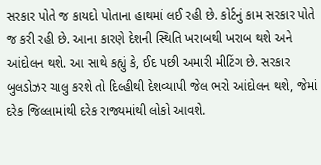સરકાર પોતે જ કાયદો પોતાના હાથમાં લઈ રહી છે. કોર્ટનું કામ સરકાર પોતે જ કરી રહી છે. આના કારણે દેશની સ્થિતિ ખરાબથી ખરાબ થશે અને આંદોલન થશે. આ સાથે કહ્યું કે, ઈદ પછી અમારી મીટિંગ છે. સરકાર બુલડોઝર ચાલુ કરશે તો દિલ્હીથી દેશવ્યાપી જેલ ભરો આંદોલન થશે, જેમાં દરેક જિલ્લામાંથી દરેક રાજ્યમાંથી લોકો આવશે.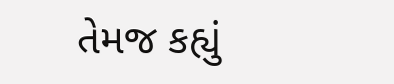તેમજ કહ્યું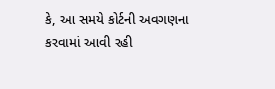કે, આ સમયે કોર્ટની અવગણના કરવામાં આવી રહી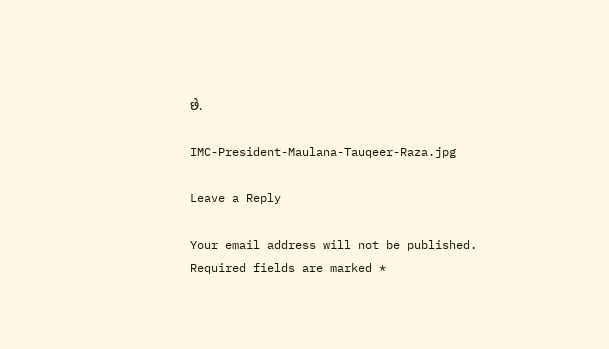છે.

IMC-President-Maulana-Tauqeer-Raza.jpg

Leave a Reply

Your email address will not be published. Required fields are marked *